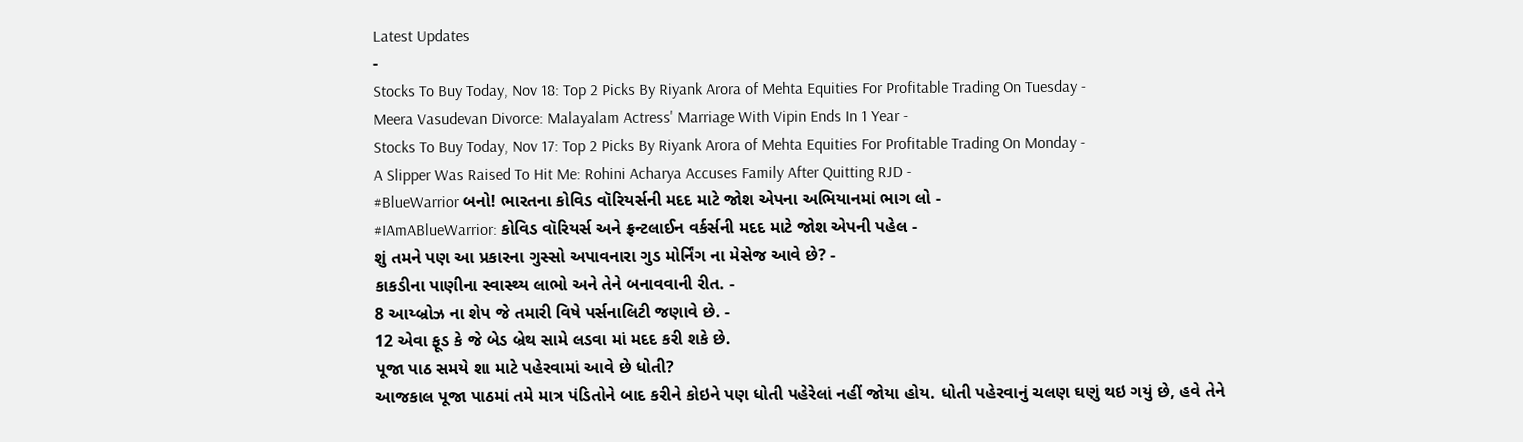Latest Updates
-
Stocks To Buy Today, Nov 18: Top 2 Picks By Riyank Arora of Mehta Equities For Profitable Trading On Tuesday -
Meera Vasudevan Divorce: Malayalam Actress' Marriage With Vipin Ends In 1 Year -
Stocks To Buy Today, Nov 17: Top 2 Picks By Riyank Arora of Mehta Equities For Profitable Trading On Monday -
A Slipper Was Raised To Hit Me: Rohini Acharya Accuses Family After Quitting RJD -
#BlueWarrior બનો! ભારતના કોવિડ વૉરિયર્સની મદદ માટે જોશ એપના અભિયાનમાં ભાગ લો -
#IAmABlueWarrior: કોવિડ વૉરિયર્સ અને ફ્રન્ટલાઈન વર્કર્સની મદદ માટે જોશ એપની પહેલ -
શું તમને પણ આ પ્રકારના ગુસ્સો અપાવનારા ગુડ મોર્નિંગ ના મેસેજ આવે છે? -
કાકડીના પાણીના સ્વાસ્થ્ય લાભો અને તેને બનાવવાની રીત. -
8 આય્બ્રોઝ ના શેપ જે તમારી વિષે પર્સનાલિટી જણાવે છે. -
12 એવા ફૂડ કે જે બેડ બ્રેથ સામે લડવા માં મદદ કરી શકે છે.
પૂજા પાઠ સમયે શા માટે પહેરવામાં આવે છે ધોતી?
આજકાલ પૂજા પાઠમાં તમે માત્ર પંડિતોને બાદ કરીને કોઇને પણ ધોતી પહેરેલાં નહીં જોયા હોય. ધોતી પહેરવાનું ચલણ ઘણું થઇ ગયું છે, હવે તેને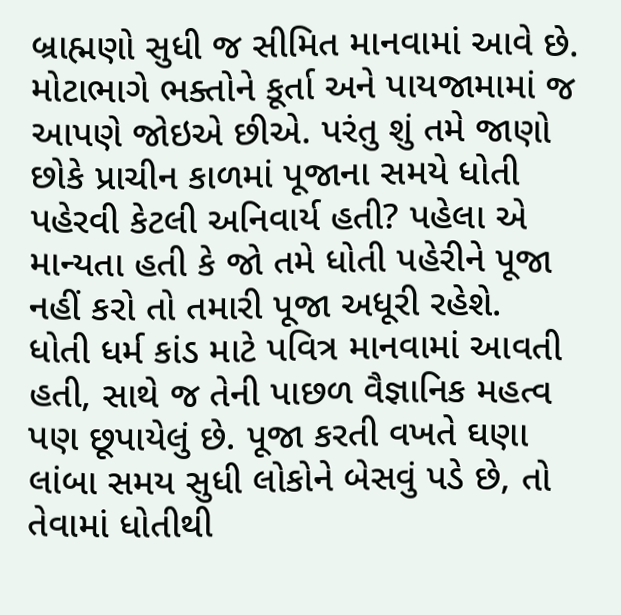બ્રાહ્મણો સુધી જ સીમિત માનવામાં આવે છે. મોટાભાગે ભક્તોને કૂર્તા અને પાયજામામાં જ આપણે જોઇએ છીએ. પરંતુ શું તમે જાણો છોકે પ્રાચીન કાળમાં પૂજાના સમયે ધોતી પહેરવી કેટલી અનિવાર્ય હતી? પહેલા એ માન્યતા હતી કે જો તમે ધોતી પહેરીને પૂજા નહીં કરો તો તમારી પૂજા અધૂરી રહેશે.
ધોતી ધર્મ કાંડ માટે પવિત્ર માનવામાં આવતી હતી, સાથે જ તેની પાછળ વૈજ્ઞાનિક મહત્વ પણ છૂપાયેલું છે. પૂજા કરતી વખતે ઘણા લાંબા સમય સુધી લોકોને બેસવું પડે છે, તો તેવામાં ધોતીથી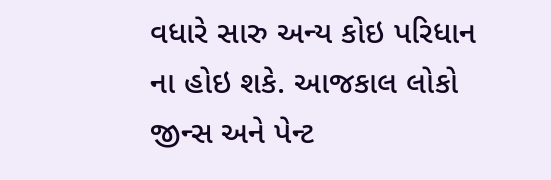વધારે સારુ અન્ય કોઇ પરિધાન ના હોઇ શકે. આજકાલ લોકો જીન્સ અને પેન્ટ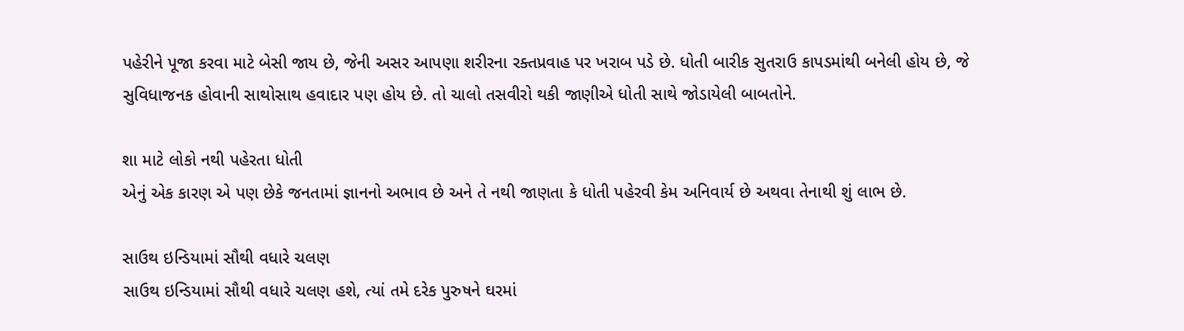પહેરીને પૂજા કરવા માટે બેસી જાય છે, જેની અસર આપણા શરીરના રક્તપ્રવાહ પર ખરાબ પડે છે. ધોતી બારીક સુતરાઉ કાપડમાંથી બનેલી હોય છે, જે સુવિધાજનક હોવાની સાથોસાથ હવાદાર પણ હોય છે. તો ચાલો તસવીરો થકી જાણીએ ધોતી સાથે જોડાયેલી બાબતોને.

શા માટે લોકો નથી પહેરતા ધોતી
એનું એક કારણ એ પણ છેકે જનતામાં જ્ઞાનનો અભાવ છે અને તે નથી જાણતા કે ધોતી પહેરવી કેમ અનિવાર્ય છે અથવા તેનાથી શું લાભ છે.

સાઉથ ઇન્ડિયામાં સૌથી વધારે ચલણ
સાઉથ ઇન્ડિયામાં સૌથી વધારે ચલણ હશે, ત્યાં તમે દરેક પુરુષને ઘરમાં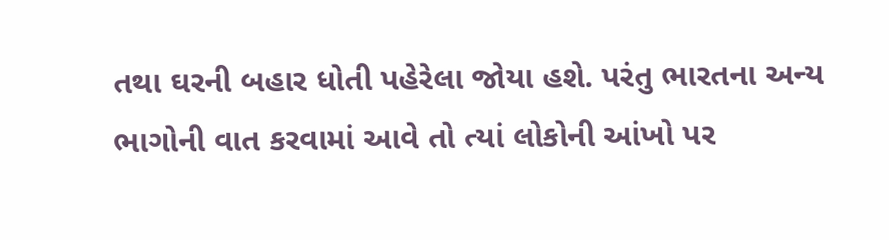તથા ઘરની બહાર ધોતી પહેરેલા જોયા હશે. પરંતુ ભારતના અન્ય ભાગોની વાત કરવામાં આવે તો ત્યાં લોકોની આંખો પર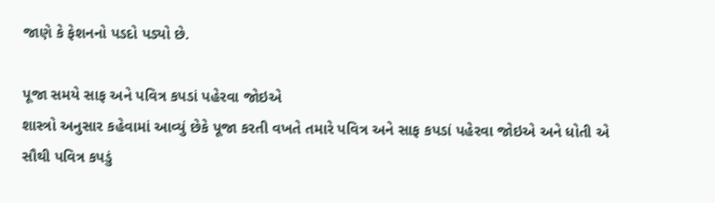જાણે કે ફેશનનો પડદો પડ્યો છે.

પૂજા સમયે સાફ અને પવિત્ર કપડાં પહેરવા જોઇએ
શાસ્ત્રો અનુસાર કહેવામાં આવ્યું છેકે પૂજા કરતી વખતે તમારે પવિત્ર અને સાફ કપડાં પહેરવા જોઇએ અને ધોતી એ સૌથી પવિત્ર કપડું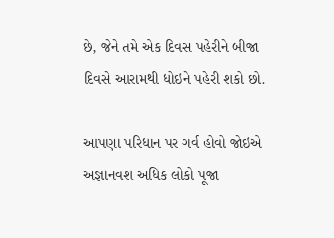છે, જેને તમે એક દિવસ પહેરીને બીજા દિવસે આરામથી ધોઇને પહેરી શકો છો.

આપણા પરિધાન પર ગર્વ હોવો જોઇએ
અજ્ઞાનવશ અધિક લોકો પૂજા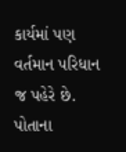કાર્યમાં પણ વર્તમાન પરિધાન જ પહેરે છે. પોતાના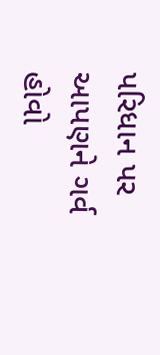પરિધાન પર આપણને ગર્વ હોવો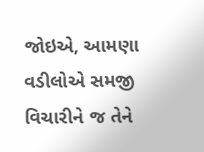જોઇએ, આમણા વડીલોએ સમજી વિચારીને જ તેને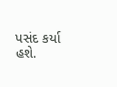પસંદ કર્યા હશે.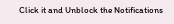Click it and Unblock the Notifications